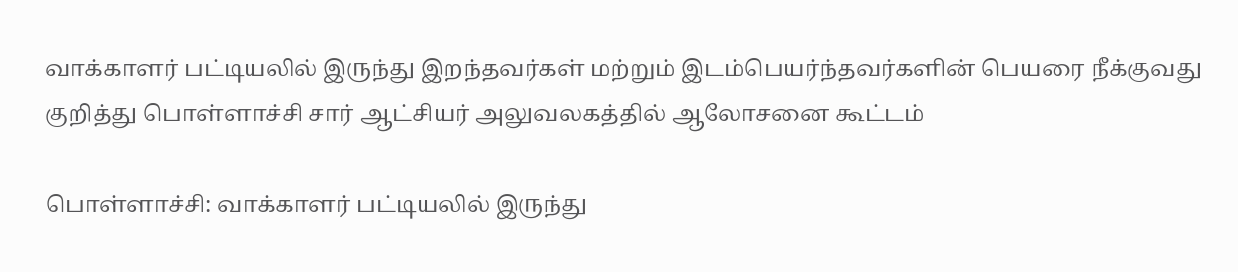வாக்காளர் பட்டியலில் இருந்து இறந்தவர்கள் மற்றும் இடம்பெயர்ந்தவர்களின் பெயரை நீக்குவது குறித்து பொள்ளாச்சி சார் ஆட்சியர் அலுவலகத்தில் ஆலோசனை கூட்டம்

பொள்ளாச்சி: வாக்காளர் பட்டியலில் இருந்து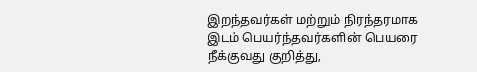இறந்தவர்கள் மற்றும் நிரந்தரமாக இடம் பெயர்ந்தவர்களின் பெயரை நீக்குவது குறித்து,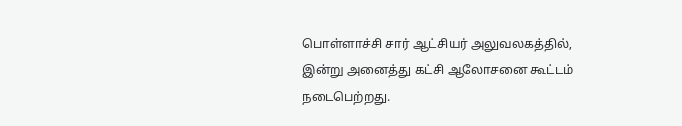பொள்ளாச்சி சார் ஆட்சியர் அலுவலகத்தில், இன்று அனைத்து கட்சி ஆலோசனை கூட்டம் நடைபெற்றது.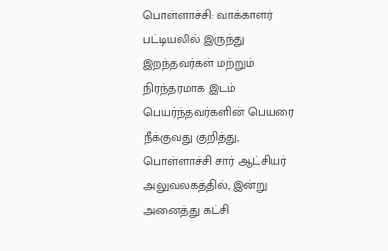பொள்ளாச்சி: வாக்காளர் பட்டியலில் இருந்து இறந்தவர்கள் மற்றும் நிரந்தரமாக இடம் பெயர்ந்தவர்களின் பெயரை நீக்குவது குறித்து, பொள்ளாச்சி சார் ஆட்சியர் அலுவலகத்தில், இன்று அனைத்து கட்சி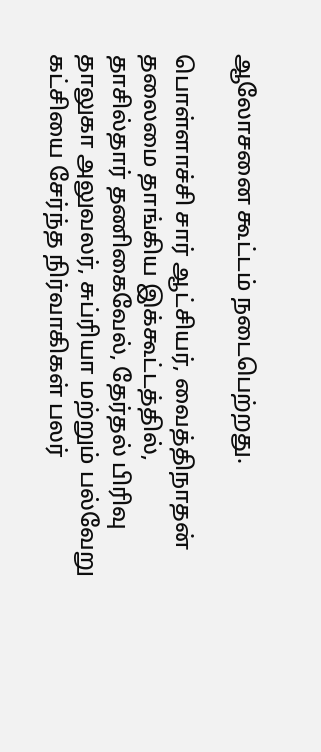ஆலோசனை கூட்டம் நடைபெற்றது.

பொள்ளாச்சி சார் ஆட்சியர், வைத்திநாதன் தலைமை தாங்கிய இக்கூட்டத்தில், தாசில்தார் தணிகைவேல், தேர்தல் பிரிவு தாலுகா அலுவலர், சுப்ரியா மற்றும் பல்வேறு கட்சியை சேர்ந்த நிர்வாகிகள் பலர்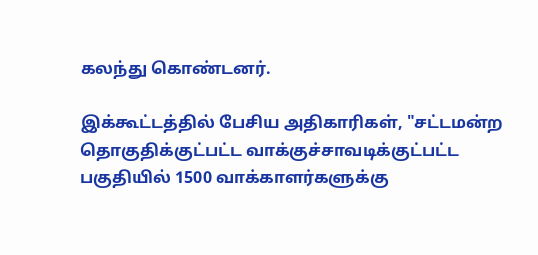கலந்து கொண்டனர்.

இக்கூட்டத்தில் பேசிய அதிகாரிகள், "சட்டமன்ற தொகுதிக்குட்பட்ட வாக்குச்சாவடிக்குட்பட்ட பகுதியில் 1500 வாக்காளர்களுக்கு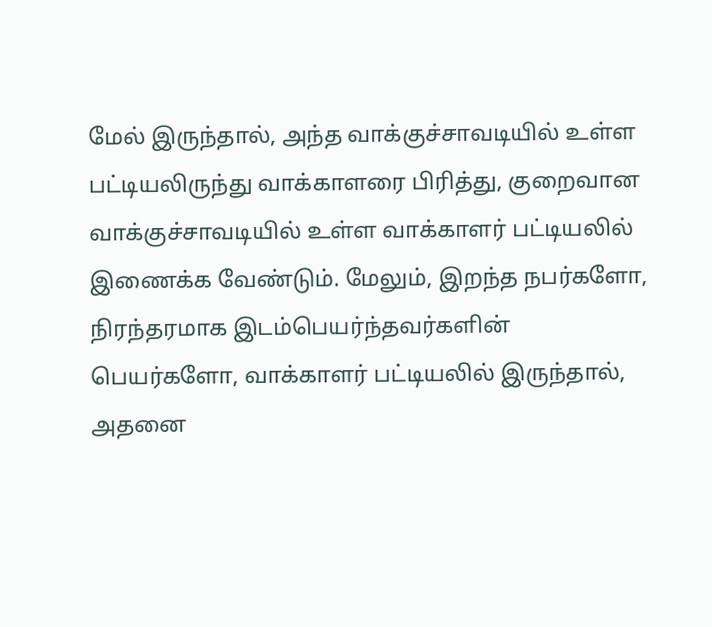மேல் இருந்தால், அந்த வாக்குச்சாவடியில் உள்ள பட்டியலிருந்து வாக்காளரை பிரித்து, குறைவான வாக்குச்சாவடியில் உள்ள வாக்காளர் பட்டியலில் இணைக்க வேண்டும். மேலும், இறந்த நபர்களோ, நிரந்தரமாக இடம்பெயர்ந்தவர்களின் பெயர்களோ, வாக்காளர் பட்டியலில் இருந்தால், அதனை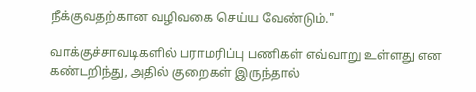நீக்குவதற்கான வழிவகை செய்ய வேண்டும்."

வாக்குச்சாவடிகளில் பராமரிப்பு பணிகள் எவ்வாறு உள்ளது என கண்டறிந்து, அதில் குறைகள் இருந்தால்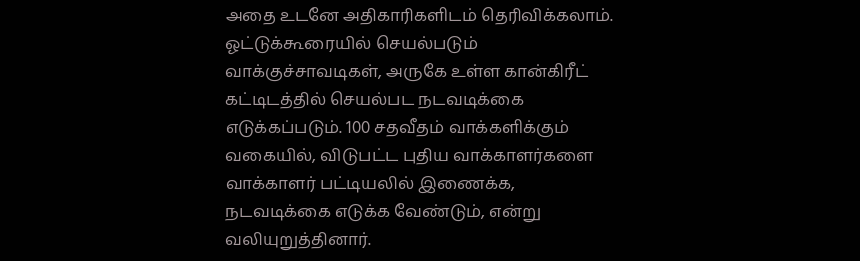அதை உடனே அதிகாரிகளிடம் தெரிவிக்கலாம். ஓட்டுக்கூரையில் செயல்படும் வாக்குச்சாவடிகள், அருகே உள்ள கான்கிரீட் கட்டிடத்தில் செயல்பட நடவடிக்கை எடுக்கப்படும். 100 சதவீதம் வாக்களிக்கும் வகையில், விடுபட்ட புதிய வாக்காளர்களை வாக்காளர் பட்டியலில் இணைக்க, நடவடிக்கை எடுக்க வேண்டும், என்று வலியுறுத்தினார்.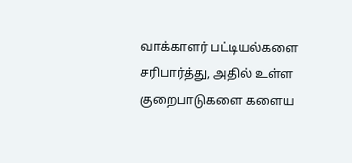வாக்காளர் பட்டியல்களை சரிபார்த்து, அதில் உள்ள குறைபாடுகளை களைய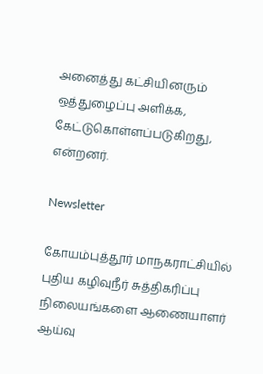அனைத்து கட்சியினரும் ஒத்துழைப்பு அளிக்க, கேட்டுகொள்ளப்படுகிறது, என்றனர்.

Newsletter

கோயம்புத்தூர் மாநகராட்சியில் புதிய கழிவுநீர் சுத்திகரிப்பு நிலையங்களை ஆணையாளர் ஆய்வு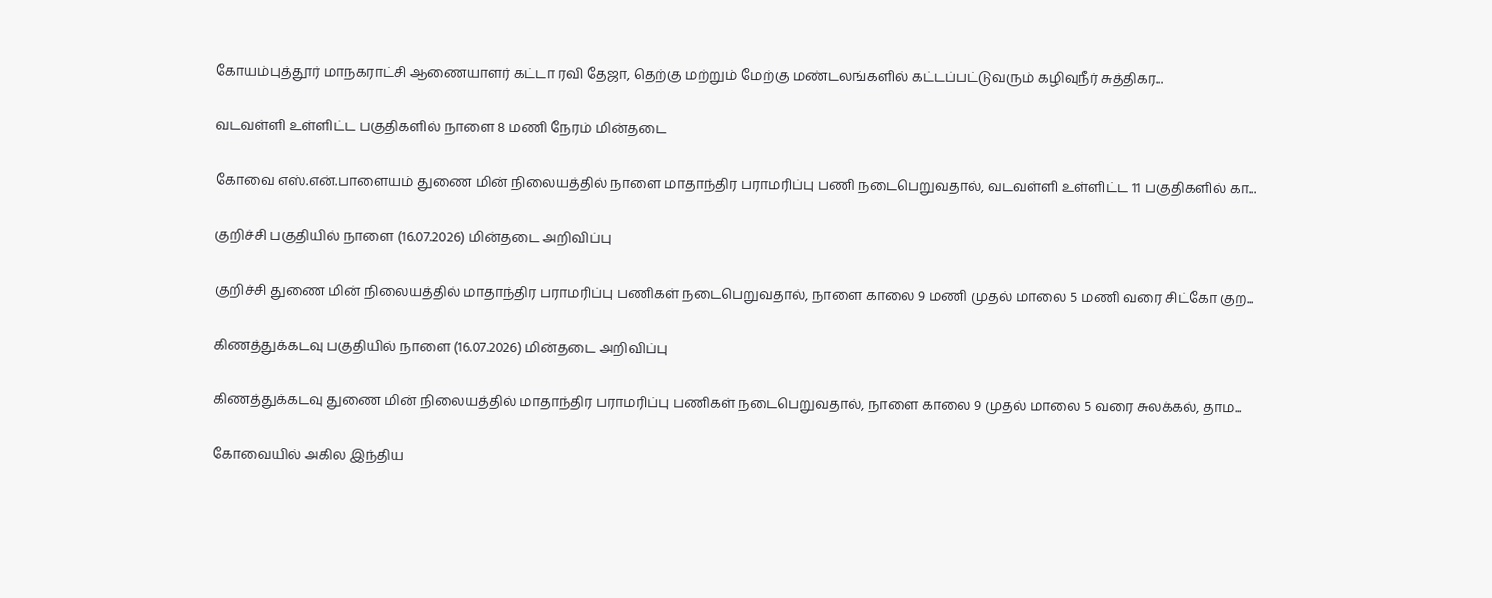கோயம்புத்தூர் மாநகராட்சி ஆணையாளர் கட்டா ரவி தேஜா, தெற்கு மற்றும் மேற்கு மண்டலங்களில் கட்டப்பட்டுவரும் கழிவுநீர் சுத்திகர...

வடவள்ளி உள்ளிட்ட பகுதிகளில் நாளை 8 மணி நேரம் மின்தடை

கோவை எஸ்.என்.பாளையம் துணை மின் நிலையத்தில் நாளை மாதாந்திர பராமரிப்பு பணி நடைபெறுவதால், வடவள்ளி உள்ளிட்ட 11 பகுதிகளில் கா...

குறிச்சி பகுதியில் நாளை (16.07.2026) மின்தடை அறிவிப்பு

குறிச்சி துணை மின் நிலையத்தில் மாதாந்திர பராமரிப்பு பணிகள் நடைபெறுவதால், நாளை காலை 9 மணி முதல் மாலை 5 மணி வரை சிட்கோ குற...

கிணத்துக்கடவு பகுதியில் நாளை (16.07.2026) மின்தடை அறிவிப்பு

கிணத்துக்கடவு துணை மின் நிலையத்தில் மாதாந்திர பராமரிப்பு பணிகள் நடைபெறுவதால், நாளை காலை 9 முதல் மாலை 5 வரை சுலக்கல், தாம...

கோவையில் அகில இந்திய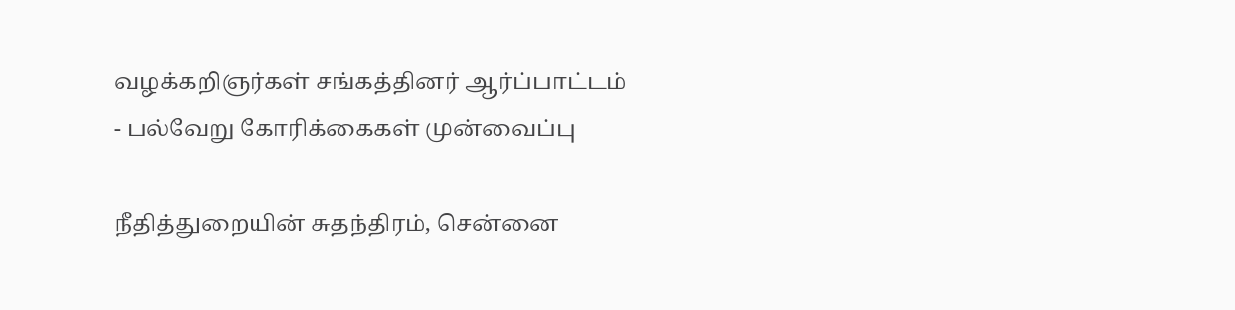வழக்கறிஞர்கள் சங்கத்தினர் ஆர்ப்பாட்டம் - பல்வேறு கோரிக்கைகள் முன்வைப்பு

நீதித்துறையின் சுதந்திரம், சென்னை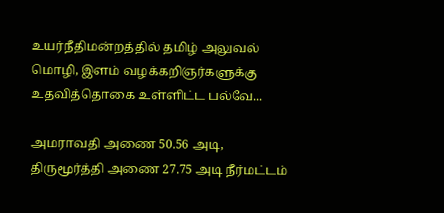உயர்நீதிமன்றத்தில் தமிழ் அலுவல் மொழி, இளம் வழக்கறிஞர்களுக்கு உதவித்தொகை உள்ளிட்ட பல்வே...

அமராவதி அணை 50.56 அடி, திருமூர்த்தி அணை 27.75 அடி நீர்மட்டம்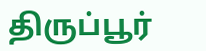திருப்பூர்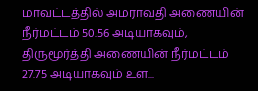மாவட்டத்தில் அமராவதி அணையின் நீர்மட்டம் 50.56 அடியாகவும், திருமூர்த்தி அணையின் நீர்மட்டம் 27.75 அடியாகவும் உள...